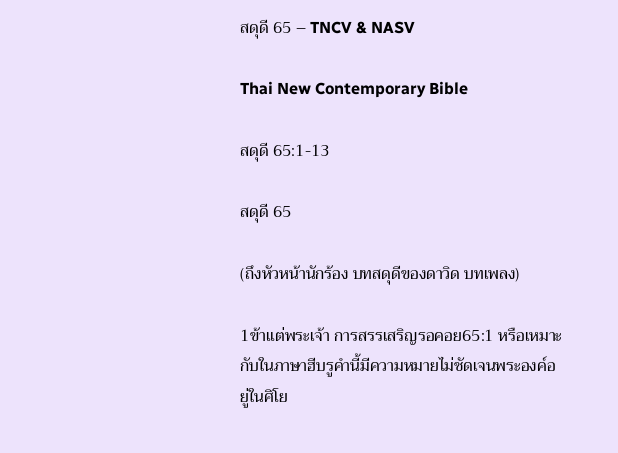สดุดี 65 – TNCV & NASV

Thai New Contemporary Bible

สดุดี 65:1-13

สดุดี 65

(ถึงหัวหน้านักร้อง บทสดุดีของดาวิด บทเพลง)

1ข้าแต่พระเจ้า การสรรเสริญรอคอย65:1 หรือเหมาะกับในภาษาฮีบรูคำนี้มีความหมายไม่ชัดเจนพระองค์อยู่ในศิโย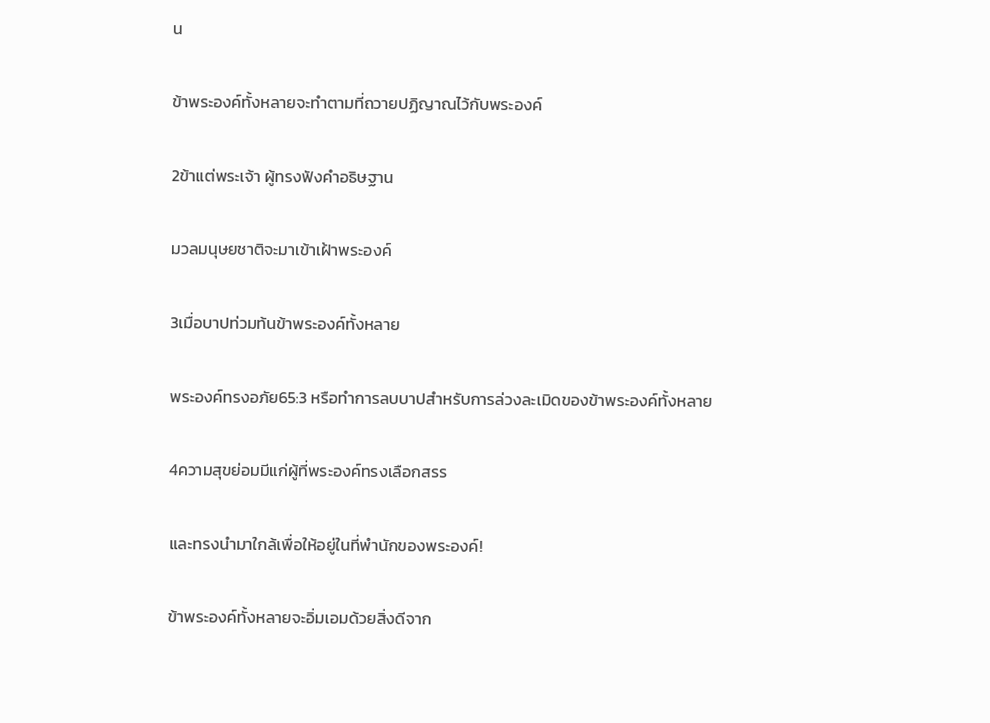น

ข้าพระองค์ทั้งหลายจะทำตามที่ถวายปฏิญาณไว้กับพระองค์

2ข้าแต่พระเจ้า ผู้ทรงฟังคำอธิษฐาน

มวลมนุษยชาติจะมาเข้าเฝ้าพระองค์

3เมื่อบาปท่วมท้นข้าพระองค์ทั้งหลาย

พระองค์ทรงอภัย65:3 หรือทำการลบบาปสำหรับการล่วงละเมิดของข้าพระองค์ทั้งหลาย

4ความสุขย่อมมีแก่ผู้ที่พระองค์ทรงเลือกสรร

และทรงนำมาใกล้เพื่อให้อยู่ในที่พำนักของพระองค์!

ข้าพระองค์ทั้งหลายจะอิ่มเอมด้วยสิ่งดีจาก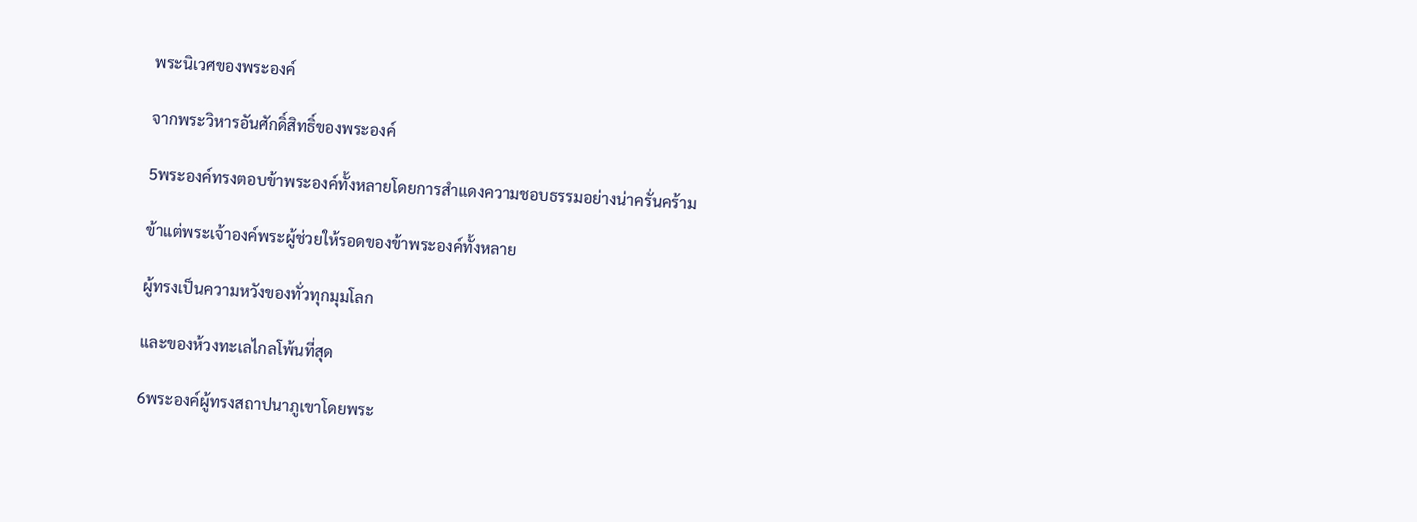พระนิเวศของพระองค์

จากพระวิหารอันศักดิ์สิทธิ์ของพระองค์

5พระองค์ทรงตอบข้าพระองค์ทั้งหลายโดยการสำแดงความชอบธรรมอย่างน่าครั่นคร้าม

ข้าแต่พระเจ้าองค์พระผู้ช่วยให้รอดของข้าพระองค์ทั้งหลาย

ผู้ทรงเป็นความหวังของทั่วทุกมุมโลก

และของห้วงทะเลไกลโพ้นที่สุด

6พระองค์ผู้ทรงสถาปนาภูเขาโดยพระ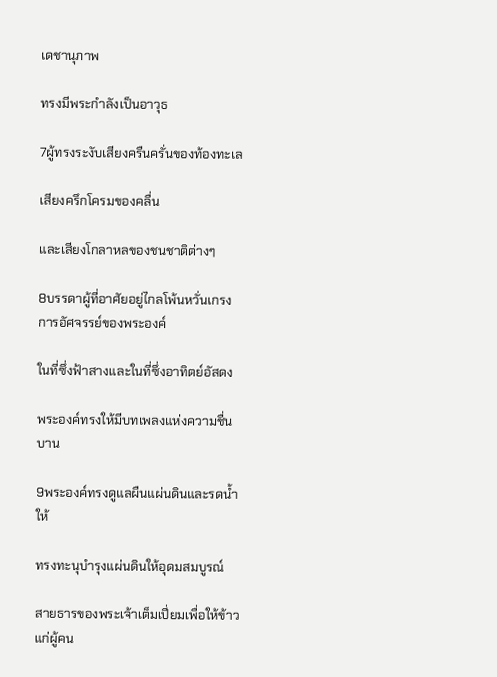เดชานุภาพ

ทรงมีพระกำลังเป็นอาวุธ

7ผู้ทรงระงับเสียงครืนครั่นของท้องทะเล

เสียงครึกโครมของคลื่น

และเสียงโกลาหลของชนชาติต่างๆ

8บรรดาผู้ที่อาศัยอยู่ไกลโพ้นหวั่นเกรงการอัศจรรย์ของพระองค์

ในที่ซึ่งฟ้าสางและในที่ซึ่งอาทิตย์อัสดง

พระองค์ทรงให้มีบทเพลงแห่งความชื่นบาน

9พระองค์ทรงดูแลผืนแผ่นดินและรดน้ำให้

ทรงทะนุบำรุงแผ่นดินให้อุดมสมบูรณ์

สายธารของพระเจ้าเต็มเปี่ยมเพื่อให้ข้าวแก่ผู้คน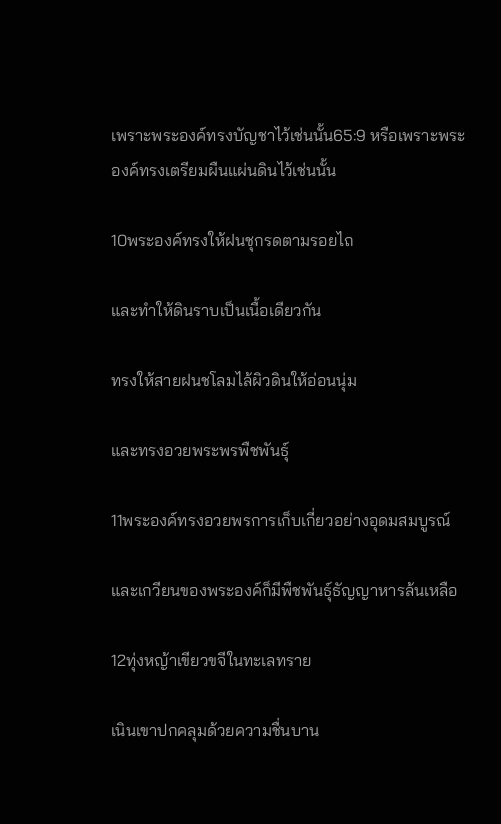เพราะพระองค์ทรงบัญชาไว้เช่นนั้น65:9 หรือเพราะพระองค์ทรงเตรียมผืนแผ่นดินไว้เช่นนั้น

10พระองค์ทรงให้ฝนชุกรดตามรอยไถ

และทำให้ดินราบเป็นเนื้อเดียวกัน

ทรงให้สายฝนชโลมไล้ผิวดินให้อ่อนนุ่ม

และทรงอวยพระพรพืชพันธุ์

11พระองค์ทรงอวยพรการเก็บเกี่ยวอย่างอุดมสมบูรณ์

และเกวียนของพระองค์ก็มีพืชพันธุ์ธัญญาหารล้นเหลือ

12ทุ่งหญ้าเขียวขจีในทะเลทราย

เนินเขาปกคลุมด้วยความชื่นบาน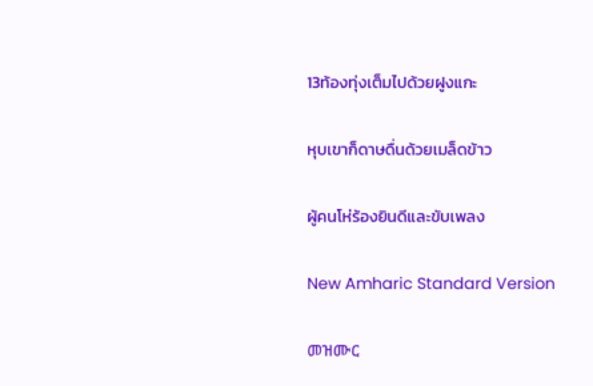13ท้องทุ่งเต็มไปด้วยฝูงแกะ

หุบเขาก็ดาษดื่นด้วยเมล็ดข้าว

ผู้คนโห่ร้องยินดีและขับเพลง

New Amharic Standard Version

መዝሙር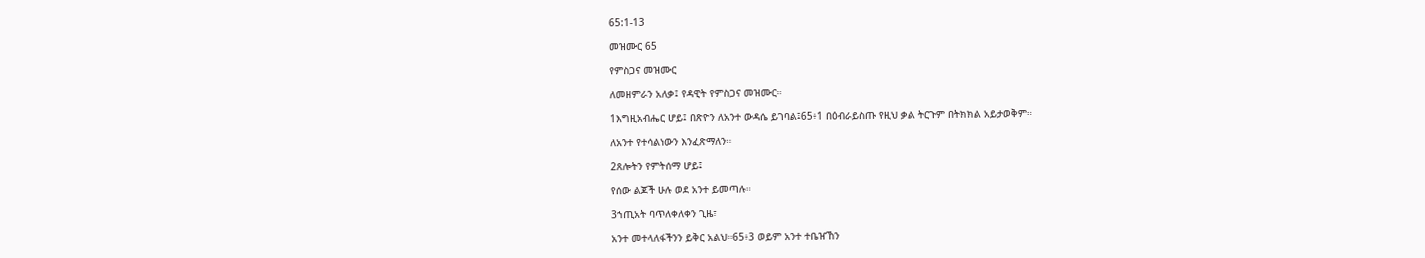65:1-13

መዝሙር 65

የምስጋና መዝሙር

ለመዘምራን አለቃ፤ የዳዊት የምስጋና መዝሙር።

1እግዚአብሔር ሆይ፤ በጽዮን ለአንተ ውዳሴ ይገባል፤65፥1 በዕብራይስጡ የዚህ ቃል ትርጉም በትክክል አይታወቅም።

ለአንተ የተሳልነውን እንፈጽማለን።

2ጸሎትን የምትሰማ ሆይ፤

የሰው ልጆች ሁሉ ወደ አንተ ይመጣሉ።

3ኀጢአት ባጥለቀለቀን ጊዜ፣

አንተ መተላለፋችንን ይቅር አልህ።65፥3 ወይም አንተ ተቤዠኸን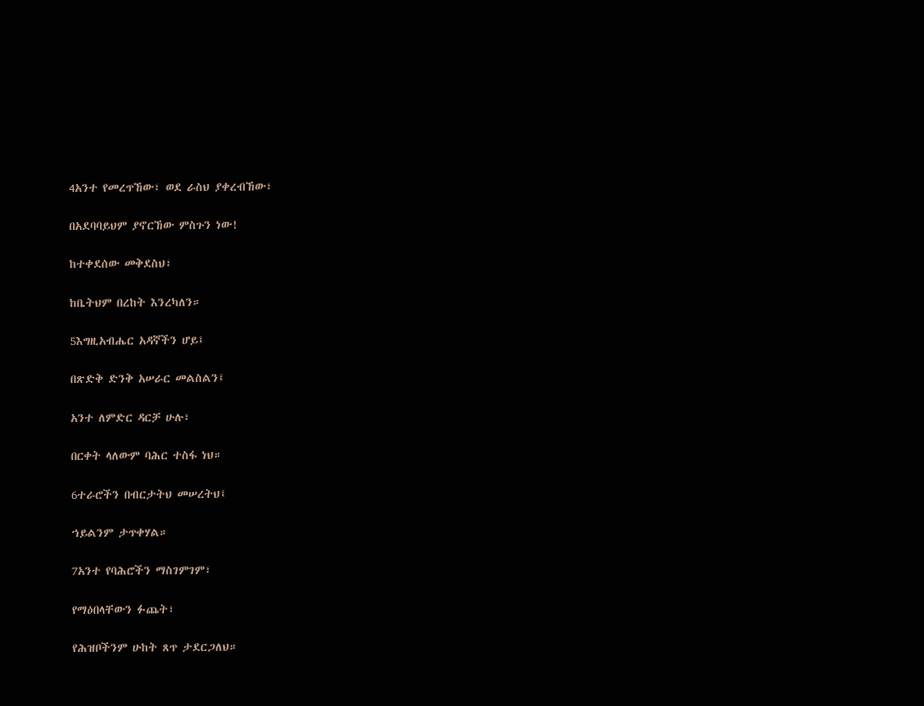4አንተ የመረጥኸው፣ ወደ ራስህ ያቀረብኸው፣

በአደባባይህም ያኖርኸው ምስጉን ነው!

ከተቀደሰው መቅደስህ፣

ከቤትህም በረከት እንረካለን።

5እግዚአብሔር አዳኛችን ሆይ፤

በጽድቅ ድንቅ አሠራር መልስልን፤

አንተ ለምድር ዳርቻ ሁሉ፣

በርቀት ላለውም ባሕር ተስፋ ነህ።

6ተራሮችን በብርታትህ መሠረትህ፤

ኀይልንም ታጥቀሃል።

7አንተ የባሕሮችን ማስገምገም፣

የማዕበላቸውን ፉጨት፣

የሕዝቦችንም ሁከት ጸጥ ታደርጋለህ።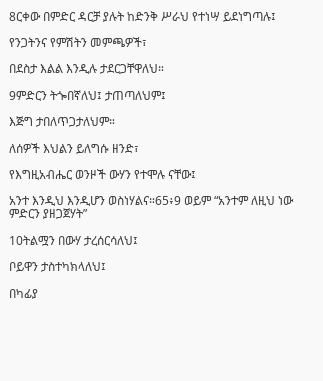8ርቀው በምድር ዳርቻ ያሉት ከድንቅ ሥራህ የተነሣ ይደነግጣሉ፤

የንጋትንና የምሽትን መምጫዎች፣

በደስታ እልል እንዲሉ ታደርጋቸዋለህ።

9ምድርን ትጐበኛለህ፤ ታጠጣለህም፤

እጅግ ታበለጥጋታለህም።

ለሰዎች እህልን ይለግሱ ዘንድ፣

የእግዚአብሔር ወንዞች ውሃን የተሞሉ ናቸው፤

አንተ እንዲህ እንዲሆን ወስነሃልና።65፥9 ወይም “አንተም ለዚህ ነው ምድርን ያዘጋጀሃት”

10ትልሟን በውሃ ታረሰርሳለህ፤

ቦይዋን ታስተካክላለህ፤

በካፊያ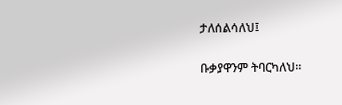ታለሰልሳለህ፤

ቡቃያዋንም ትባርካለህ።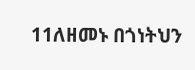11ለዘመኑ በጎነትህን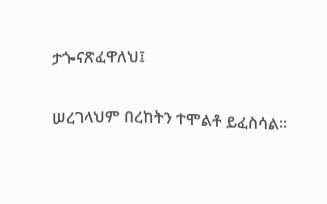ታጐናጽፈዋለህ፤

ሠረገላህም በረከትን ተሞልቶ ይፈስሳል።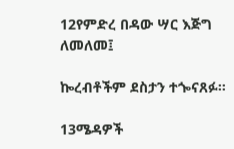12የምድረ በዳው ሣር እጅግ ለመለመ፤

ኰረብቶችም ደስታን ተጐናጸፉ።

13ሜዳዎች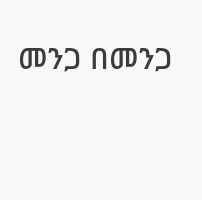መንጋ በመንጋ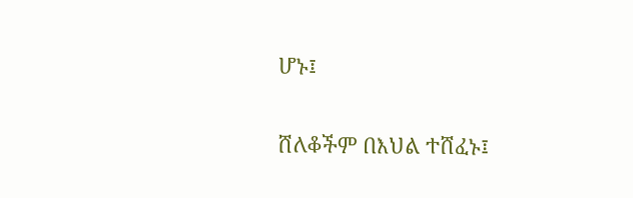ሆኑ፤

ሸለቆችም በእህል ተሸፈኑ፤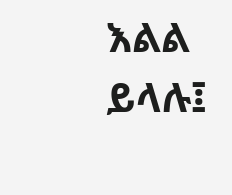እልል ይላሉ፤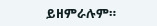ይዘምራሉም።